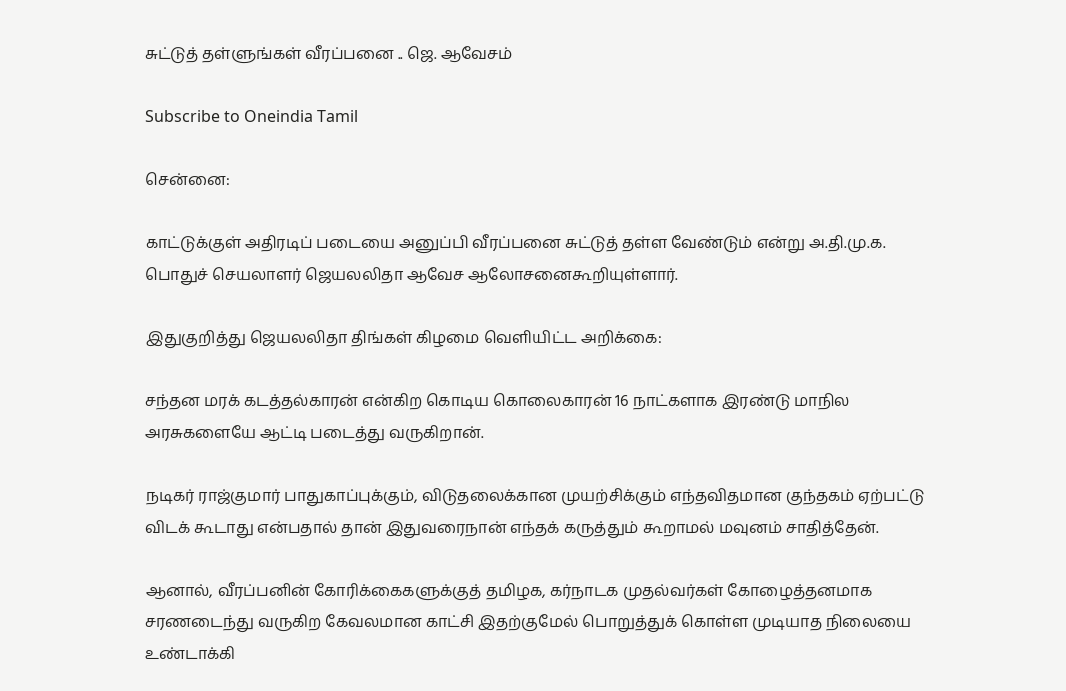சுட்டுத் தள்ளுங்கள் வீரப்பனை .. ஜெ. ஆவேசம்

Subscribe to Oneindia Tamil

சென்னை:

காட்டுக்குள் அதிரடிப் படையை அனுப்பி வீரப்பனை சுட்டுத் தள்ள வேண்டும் என்று அ.தி.மு.க. பொதுச் செயலாளர் ஜெயலலிதா ஆவேச ஆலோசனைகூறியுள்ளார்.

இதுகுறித்து ஜெயலலிதா திங்கள் கிழமை வெளியிட்ட அறிக்கை:

சந்தன மரக் கடத்தல்காரன் என்கிற கொடிய கொலைகாரன் 16 நாட்களாக இரண்டு மாநில அரசுகளையே ஆட்டி படைத்து வருகிறான்.

நடிகர் ராஜ்குமார் பாதுகாப்புக்கும், விடுதலைக்கான முயற்சிக்கும் எந்தவிதமான குந்தகம் ஏற்பட்டு விடக் கூடாது என்பதால் தான் இதுவரைநான் எந்தக் கருத்தும் கூறாமல் மவுனம் சாதித்தேன்.

ஆனால், வீரப்பனின் கோரிக்கைகளுக்குத் தமிழக, கர்நாடக முதல்வர்கள் கோழைத்தனமாக சரணடைந்து வருகிற கேவலமான காட்சி இதற்குமேல் பொறுத்துக் கொள்ள முடியாத நிலையை உண்டாக்கி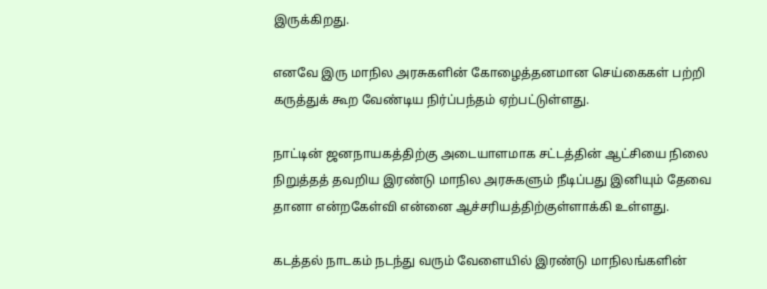இருக்கிறது.

எனவே இரு மாநில அரசுகளின் கோழைத்தனமான செய்கைகள் பற்றி கருத்துக் கூற வேண்டிய நிர்ப்பந்தம் ஏற்பட்டுள்ளது.

நாட்டின் ஜனநாயகத்திற்கு அடையாளமாக சட்டத்தின் ஆட்சியை நிலை நிறுத்தத் தவறிய இரண்டு மாநில அரசுகளும் நீடிப்பது இனியும் தேவை தானா என்றகேள்வி என்னை ஆச்சரியத்திற்குள்ளாக்கி உள்ளது.

கடத்தல் நாடகம் நடந்து வரும் வேளையில் இரண்டு மாநிலங்களின்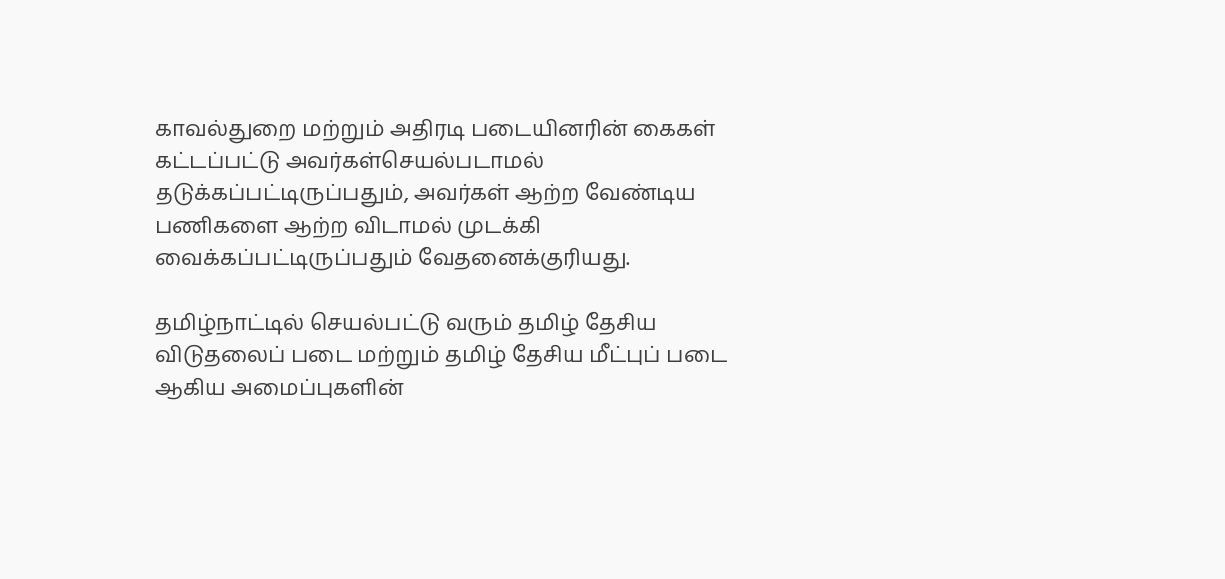காவல்துறை மற்றும் அதிரடி படையினரின் கைகள் கட்டப்பட்டு அவர்கள்செயல்படாமல் தடுக்கப்பட்டிருப்பதும், அவர்கள் ஆற்ற வேண்டிய பணிகளை ஆற்ற விடாமல் முடக்கி வைக்கப்பட்டிருப்பதும் வேதனைக்குரியது.

தமிழ்நாட்டில் செயல்பட்டு வரும் தமிழ் தேசிய விடுதலைப் படை மற்றும் தமிழ் தேசிய மீட்புப் படை ஆகிய அமைப்புகளின்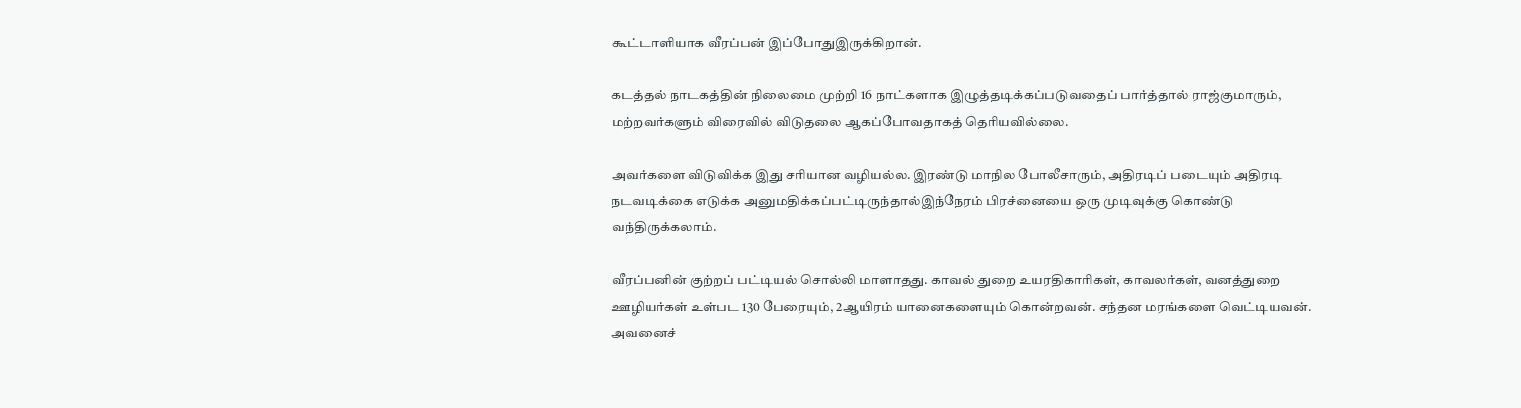கூட்டாளியாக வீரப்பன் இப்போதுஇருக்கிறான்.

கடத்தல் நாடகத்தின் நிலைமை முற்றி 16 நாட்களாக இழுத்தடிக்கப்படுவதைப் பார்த்தால் ராஜ்குமாரும், மற்றவர்களும் விரைவில் விடுதலை ஆகப்போவதாகத் தெரியவில்லை.

அவர்களை விடுவிக்க இது சரியான வழியல்ல. இரண்டு மாநில போலீசாரும், அதிரடிப் படையும் அதிரடி நடவடிக்கை எடுக்க அனுமதிக்கப்பட்டிருந்தால்இந்நேரம் பிரச்னையை ஒரு முடிவுக்கு கொண்டு வந்திருக்கலாம்.

வீரப்பனின் குற்றப் பட்டியல் சொல்லி மாளாதது. காவல் துறை உயரதிகாரிகள், காவலர்கள், வனத்துறை ஊழியர்கள் உள்பட 130 பேரையும், 2ஆயிரம் யானைகளையும் கொன்றவன். சந்தன மரங்களை வெட்டியவன். அவனைச்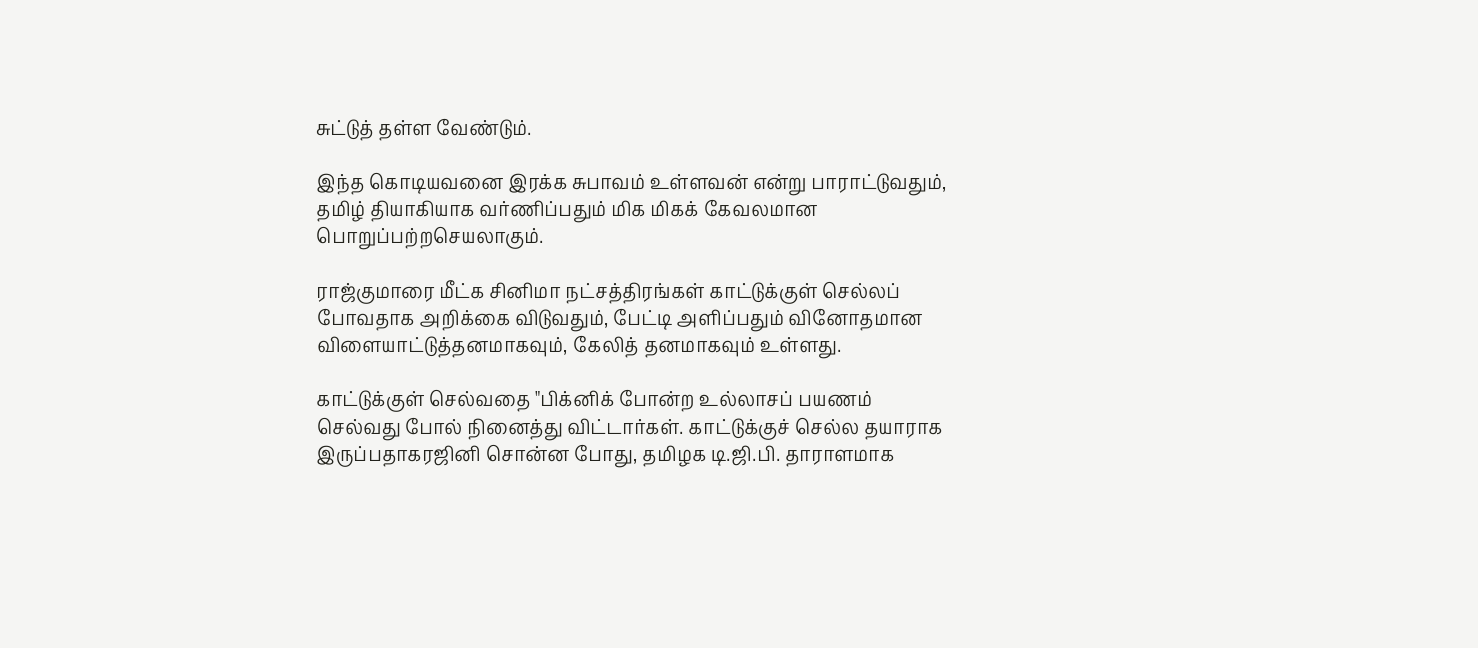சுட்டுத் தள்ள வேண்டும்.

இந்த கொடியவனை இரக்க சுபாவம் உள்ளவன் என்று பாராட்டுவதும், தமிழ் தியாகியாக வர்ணிப்பதும் மிக மிகக் கேவலமான பொறுப்பற்றசெயலாகும்.

ராஜ்குமாரை மீட்க சினிமா நட்சத்திரங்கள் காட்டுக்குள் செல்லப் போவதாக அறிக்கை விடுவதும், பேட்டி அளிப்பதும் வினோதமான விளையாட்டுத்தனமாகவும், கேலித் தனமாகவும் உள்ளது.

காட்டுக்குள் செல்வதை "பிக்னிக் போன்ற உல்லாசப் பயணம் செல்வது போல் நினைத்து விட்டார்கள். காட்டுக்குச் செல்ல தயாராக இருப்பதாகரஜினி சொன்ன போது, தமிழக டி.ஜி.பி. தாராளமாக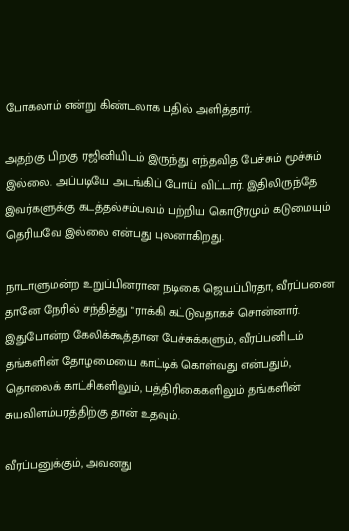போகலாம் என்று கிண்டலாக பதில் அளித்தார்.

அதற்கு பிறகு ரஜினியிடம் இருந்து எந்தவித பேச்சும் மூச்சும் இல்லை. அப்படியே அடங்கிப் போய் விட்டார். இதிலிருந்தே இவர்களுக்கு கடத்தல்சம்பவம் பற்றிய கொடூரமும் கடுமையும் தெரியவே இல்லை என்பது புலனாகிறது.

நாடாளுமன்ற உறுப்பினரான நடிகை ஜெயப்பிரதா, வீரப்பனை தானே நேரில் சந்தித்து "ராக்கி கட்டுவதாகச் சொன்னார். இதுபோன்ற கேலிக்கூத்தான பேச்சுக்களும், வீரப்பனிடம் தங்களின் தோழமையை காட்டிக் கொள்வது என்பதும், தொலைக் காட்சிகளிலும், பத்திரிகைகளிலும் தங்களின் சுயவிளம்பரத்திற்கு தான் உதவும்.

வீரப்பனுக்கும், அவனது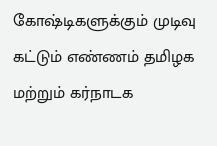கோஷ்டிகளுக்கும் முடிவு கட்டும் எண்ணம் தமிழக மற்றும் கர்நாடக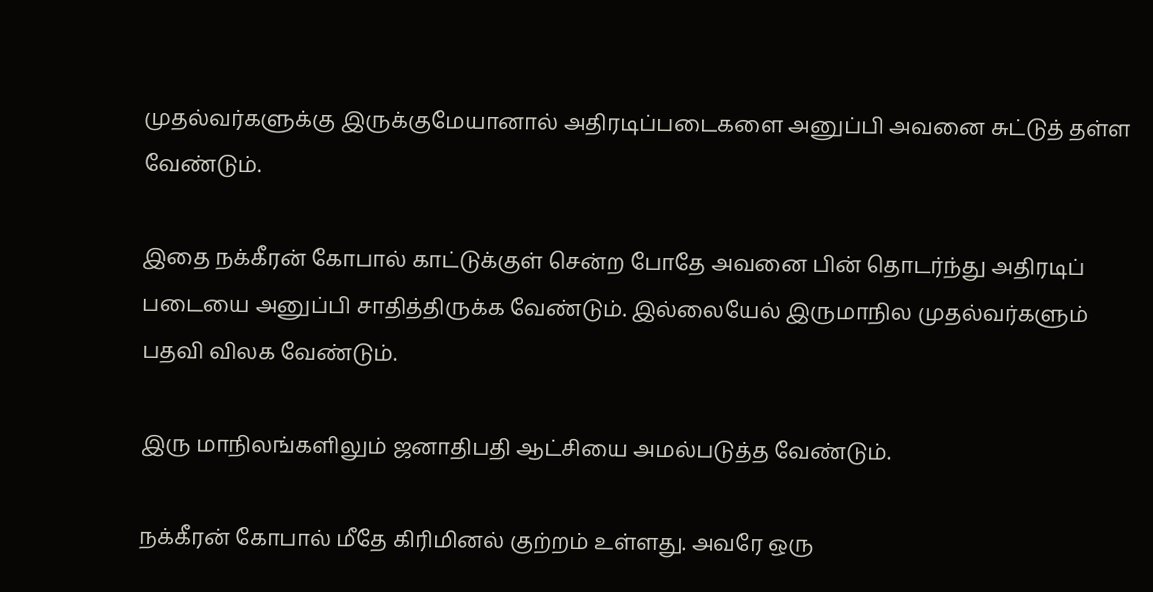முதல்வர்களுக்கு இருக்குமேயானால் அதிரடிப்படைகளை அனுப்பி அவனை சுட்டுத் தள்ள வேண்டும்.

இதை நக்கீரன் கோபால் காட்டுக்குள் சென்ற போதே அவனை பின் தொடர்ந்து அதிரடிப் படையை அனுப்பி சாதித்திருக்க வேண்டும். இல்லையேல் இருமாநில முதல்வர்களும் பதவி விலக வேண்டும்.

இரு மாநிலங்களிலும் ஜனாதிபதி ஆட்சியை அமல்படுத்த வேண்டும்.

நக்கீரன் கோபால் மீதே கிரிமினல் குற்றம் உள்ளது. அவரே ஒரு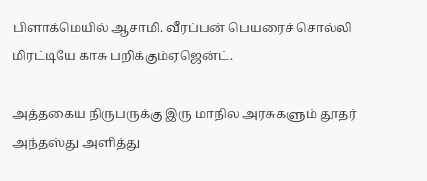பிளாக்மெயில் ஆசாமி. வீரப்பன் பெயரைச் சொல்லி மிரட்டியே காசு பறிக்கும்ஏஜென்ட்.

அத்தகைய நிருபருக்கு இரு மாநில அரசுகளும் தூதர் அந்தஸ்து அளித்து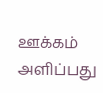ஊக்கம் அளிப்பது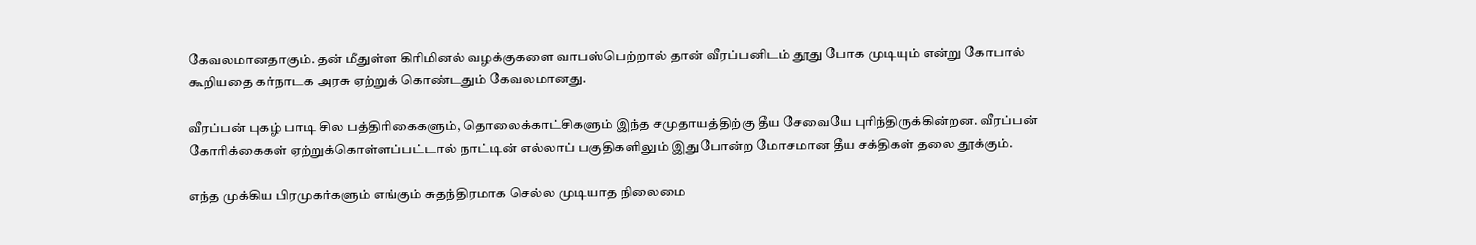கேவலமானதாகும். தன் மீதுள்ள கிரிமினல் வழக்குகளை வாபஸ்பெற்றால் தான் வீரப்பனிடம் தூது போக முடியும் என்று கோபால் கூறியதை கர்நாடக அரசு ஏற்றுக் கொண்டதும் கேவலமானது.

வீரப்பன் புகழ் பாடி சில பத்திரிகைகளும், தொலைக்காட்சிகளும் இந்த சமுதாயத்திற்கு தீய சேவையே புரிந்திருக்கின்றன. வீரப்பன் கோரிக்கைகள் ஏற்றுக்கொள்ளப்பட்டால் நாட்டின் எல்லாப் பகுதிகளிலும் இதுபோன்ற மோசமான தீய சக்திகள் தலை தூக்கும்.

எந்த முக்கிய பிரமுகர்களும் எங்கும் சுதந்திரமாக செல்ல முடியாத நிலைமை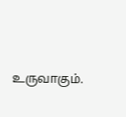உருவாகும்.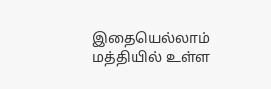இதையெல்லாம் மத்தியில் உள்ள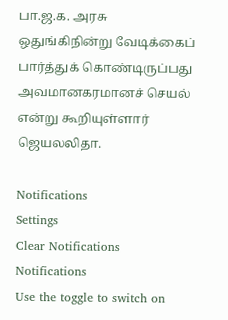பா.ஜ.க. அரசு ஒதுங்கிநின்று வேடிக்கைப் பார்த்துக் கொண்டிருப்பது அவமானகரமானச் செயல் என்று கூறியுள்ளார் ஜெயலலிதா.

Notifications
Settings
Clear Notifications
Notifications
Use the toggle to switch on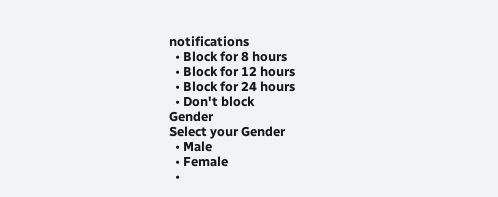notifications
  • Block for 8 hours
  • Block for 12 hours
  • Block for 24 hours
  • Don't block
Gender
Select your Gender
  • Male
  • Female
  •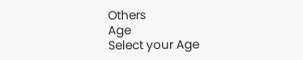Others
Age
Select your Age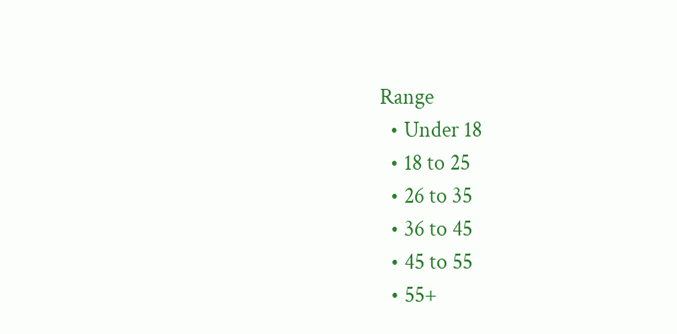Range
  • Under 18
  • 18 to 25
  • 26 to 35
  • 36 to 45
  • 45 to 55
  • 55+